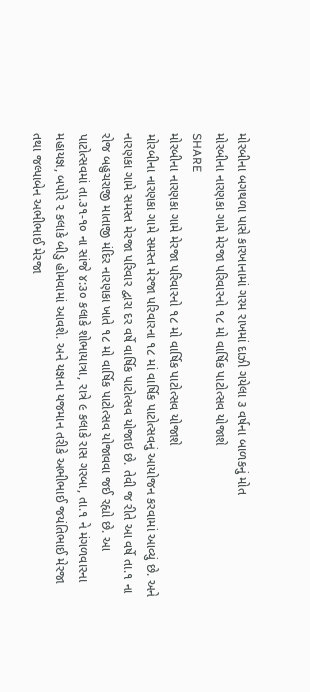મોરબીના બગથળા પાસે કારખાનામાં ગરમ રાખમાં દાઝી ગયેલા ૩ વર્ષના બાળકનું મોત
મોરબીના નારણકા ગામે મેરજા પરિવારનો ૧૮ મો વાર્ષિક પાટોત્સવ યોજાશે
SHARE
મોરબીના નારણકા ગામે મેરજા પરિવારનો ૧૮ મો વાર્ષિક પાટોત્સવ યોજાશે
મોરબીના નારણકા ગામે સમસ્ત મેરજા પરિવારના ૧૮ માં વાર્ષિક પાટોત્સવનું આયોજન કરવામાં આવ્યું છે. અને નારણકા ગામે સમસ્ત મેરજા પરિવાર દ્વારા દર વર્ષે વાર્ષિક પાટોત્સવ યોજાઇ છે. તેવી જ રીતે આ વર્ષે તા.૧ ના રોજ બહુચરાજી માતાજી મંદિર નારણકા ખાતે ૧૮ મો વાર્ષિક પાટોત્સવ યોજાવવા જઈ રહ્યો છે. આ પાટોત્સવમાં તા.૩૧-૧૦ ના સાંજે ૪:૩૦ કલાકે શોભાયાત્રા, રાત્રે ૯ કલાકે રાસ ગરબા, તા.૧ ને મંગળવારના મહાયજ્ઞ, બપોરે ૨ કલાકે બીડુ હોમવામાં આવશે. અને યજ્ઞના યજમાન તરીકે અભીભાઈ જયંતિભાઈ મેરજા તથા જલ્પાબેન અભીભાઈ મેરજા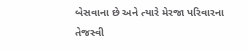બેસવાના છે અને ત્યારે મેરજા પરિવારના તેજસ્વી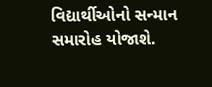વિદ્યાર્થીઓનો સન્માન સમારોહ યોજાશે.